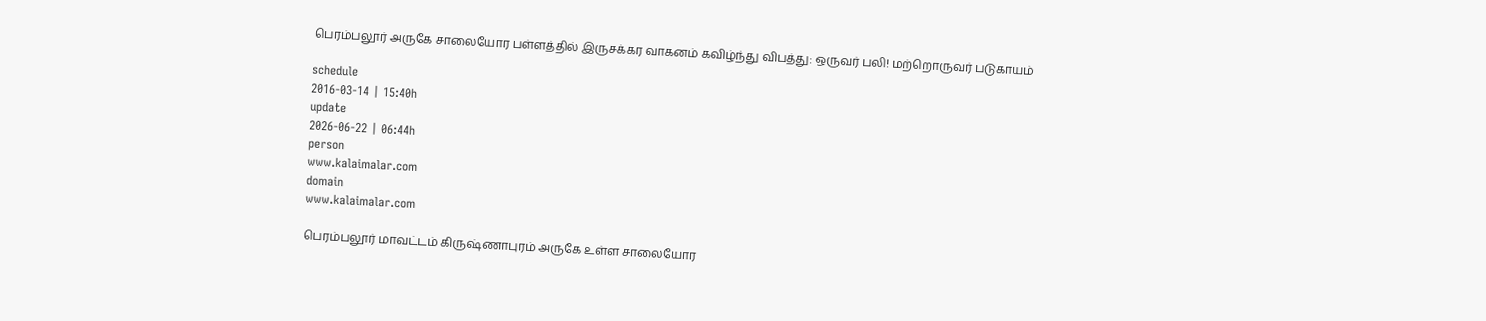பெரம்பலூர் அருகே சாலையோர பள்ளத்தில் இருசக்கர வாகனம் கவிழ்ந்து விபத்து: ஒருவர் பலி! மற்றொருவர் படுகாயம்

schedule
2016-03-14 | 15:40h
update
2026-06-22 | 06:44h
person
www.kalaimalar.com
domain
www.kalaimalar.com

பெரம்பலூர் மாவட்டம் கிருஷ்ணாபுரம் அருகே உள்ள சாலையோர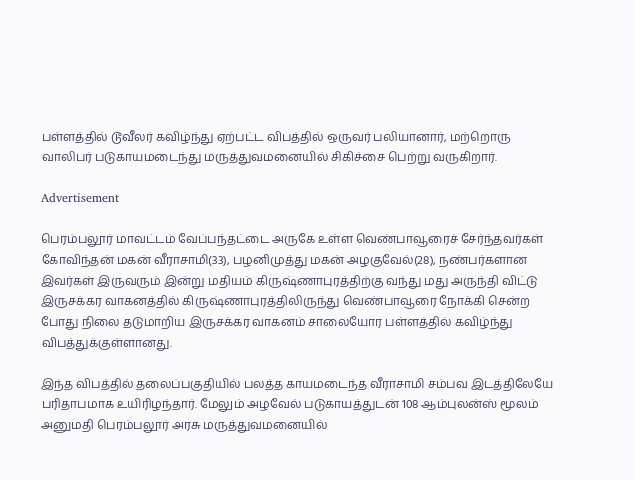பள்ளத்தில் டூவீலர் கவிழ்ந்து ஏற்பட்ட விபத்தில் ஒருவர் பலியானார், மற்றொரு வாலிபர் படுகாயமடைந்து மருத்துவமனையில் சிகிச்சை பெற்று வருகிறார்.

Advertisement

பெரம்பலூர் மாவட்டம் வேப்பந்தட்டை அருகே உள்ள வெண்பாவூரைச் சேர்ந்தவர்கள் கோவிந்தன் மகன் வீராசாமி(33), பழனிமுத்து மகன் அழகுவேல்(28), நண்பர்களான இவர்கள் இருவரும் இன்று மதியம் கிருஷ்ணாபுரத்திற்கு வந்து மது அருந்தி விட்டு இருசக்கர வாகனத்தில் கிருஷ்ணாபுரத்திலிருந்து வெண்பாவூரை நோக்கி சென்ற போது நிலை தடுமாறிய இருசக்கர வாகனம் சாலையோர பள்ளத்தில் கவிழ்ந்து விபத்துக்குள்ளானது.

இந்த விபத்தில் தலைப்பகுதியில் பலத்த காயமடைந்த வீராசாமி சம்பவ இடத்திலேயே பரிதாபமாக உயிரிழந்தார். மேலும் அழவேல் படுகாயத்துடன் 108 ஆம்புலன்ஸ் மூலம் அனுமதி பெரம்பலூர் அரசு மருத்துவமனையில்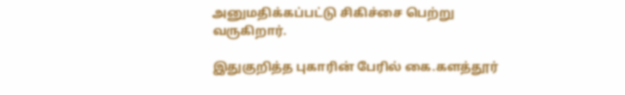அனுமதிக்கப்பட்டு சிகிச்சை பெற்று வருகிறார்.

இதுகுறித்த புகாரின் பேரில் கை.களத்தூர்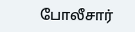போலீசார்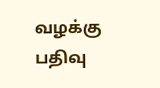வழக்கு பதிவு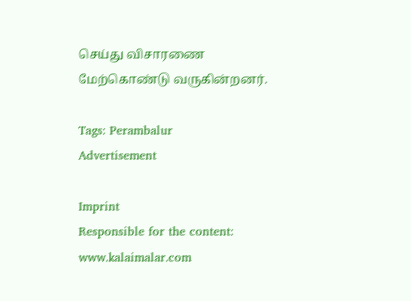செய்து விசாரணை மேற்கொண்டு வருகின்றனர்.

Tags: Perambalur
Advertisement

Imprint
Responsible for the content:
www.kalaimalar.com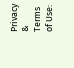Privacy & Terms of Use: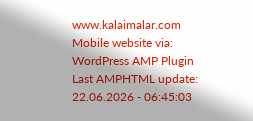www.kalaimalar.com
Mobile website via:
WordPress AMP Plugin
Last AMPHTML update:
22.06.2026 - 06:45:03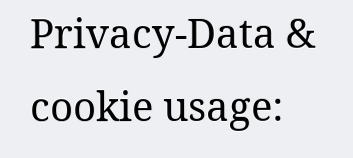Privacy-Data & cookie usage: